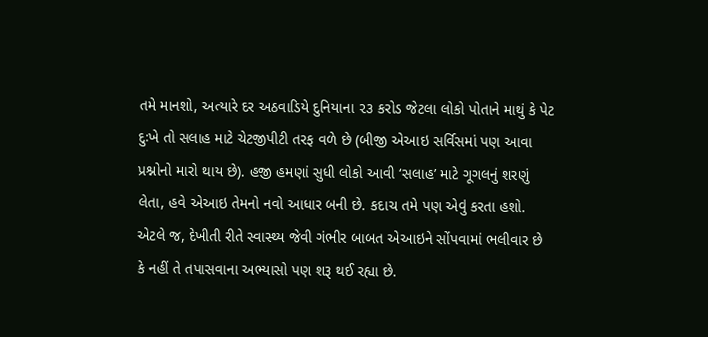તમે માનશો, અત્યારે દર અઠવાડિયે દુનિયાના ૨૩ કરોડ જેટલા લોકો પોતાને માથું કે પેટ દુઃખે તો સલાહ માટે ચેટજીપીટી તરફ વળે છે (બીજી એઆઇ સર્વિસમાં પણ આવા પ્રશ્નોનો મારો થાય છે). હજી હમણાં સુધી લોકો આવી ‘સલાહ’ માટે ગૂગલનું શરણું લેતા, હવે એઆઇ તેમનો નવો આધાર બની છે. કદાચ તમે પણ એવું કરતા હશો.
એટલે જ, દેખીતી રીતે સ્વાસ્થ્ય જેવી ગંભીર બાબત એઆઇને સોંપવામાં ભલીવાર છે કે નહીં તે તપાસવાના અભ્યાસો પણ શરૂ થઈ રહ્યા છે.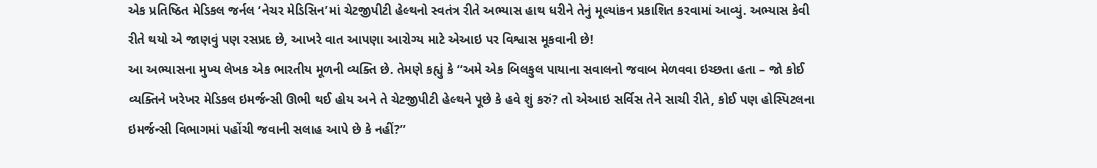એક પ્રતિષ્ઠિત મેડિકલ જર્નલ ‘નેચર મેડિસિન’માં ચેટજીપીટી હેલ્થનો સ્વતંત્ર રીતે અભ્યાસ હાથ ધરીને તેનું મૂલ્યાંકન પ્રકાશિત કરવામાં આવ્યું. અભ્યાસ કેવી રીતે થયો એ જાણવું પણ રસપ્રદ છે, આખરે વાત આપણા આરોગ્ય માટે એઆઇ પર વિશ્વાસ મૂકવાની છે!
આ અભ્યાસના મુખ્ય લેખક એક ભારતીય મૂળની વ્યક્તિ છે. તેમણે કહ્યું કે ‘‘અમે એક બિલકુલ પાયાના સવાલનો જવાબ મેળવવા ઇચ્છતા હતા – જો કોઈ વ્યક્તિને ખરેખર મેડિકલ ઇમર્જન્સી ઊભી થઈ હોય અને તે ચેટજીપીટી હેલ્થને પૂછે કે હવે શું કરું? તો એઆઇ સર્વિસ તેને સાચી રીતે, કોઈ પણ હોસ્પિટલના ઇમર્જન્સી વિભાગમાં પહોંચી જવાની સલાહ આપે છે કે નહીં?’’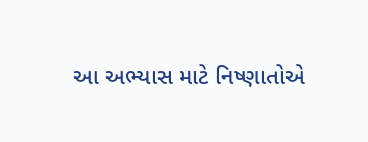આ અભ્યાસ માટે નિષ્ણાતોએ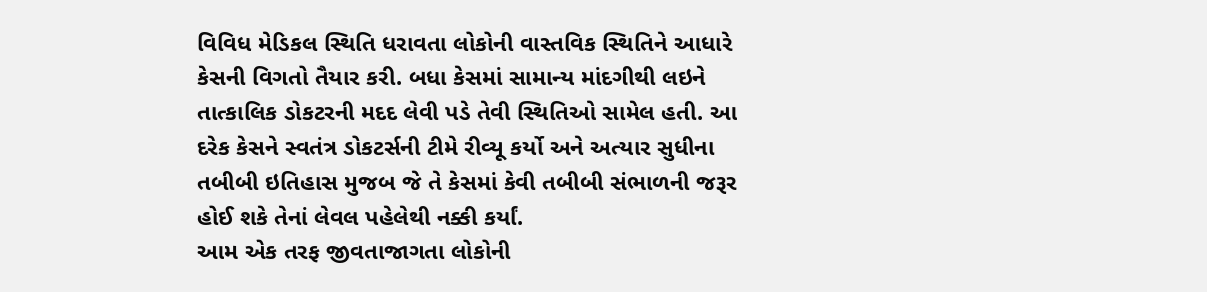વિવિધ મેડિકલ સ્થિતિ ધરાવતા લોકોની વાસ્તવિક સ્થિતિને આધારે કેસની વિગતો તૈયાર કરી. બધા કેસમાં સામાન્ય માંદગીથી લઇને તાત્કાલિક ડોકટરની મદદ લેવી પડે તેવી સ્થિતિઓ સામેલ હતી. આ દરેક કેસને સ્વતંત્ર ડોકટર્સની ટીમે રીવ્યૂ કર્યો અને અત્યાર સુધીના તબીબી ઇતિહાસ મુજબ જે તે કેસમાં કેવી તબીબી સંભાળની જરૂર હોઈ શકે તેનાં લેવલ પહેલેથી નક્કી કર્યાં.
આમ એક તરફ જીવતાજાગતા લોકોની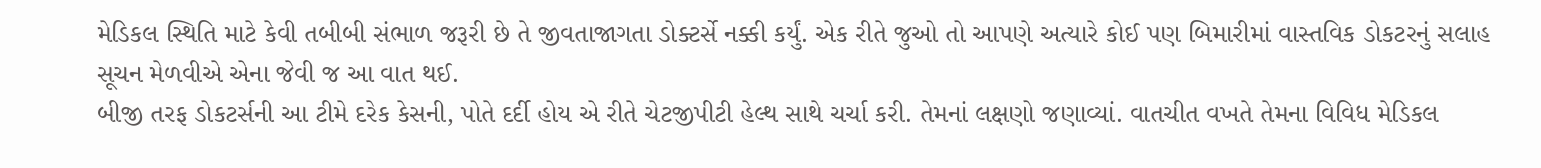મેડિકલ સ્થિતિ માટે કેવી તબીબી સંભાળ જરૂરી છે તે જીવતાજાગતા ડોક્ટર્સે નક્કી કર્યું. એક રીતે જુઓ તો આપણે અત્યારે કોઈ પણ બિમારીમાં વાસ્તવિક ડોકટરનું સલાહ સૂચન મેળવીએ એના જેવી જ આ વાત થઈ.
બીજી તરફ ડોકટર્સની આ ટીમે દરેક કેસની, પોતે દર્દી હોય એ રીતે ચેટજીપીટી હેલ્થ સાથે ચર્ચા કરી. તેમનાં લક્ષણો જણાવ્યાં. વાતચીત વખતે તેમના વિવિધ મેડિકલ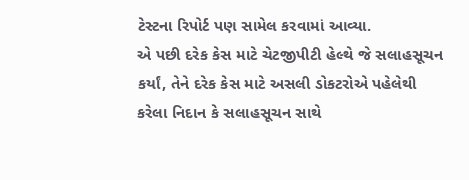ટેસ્ટના રિપોર્ટ પણ સામેલ કરવામાં આવ્યા.
એ પછી દરેક કેસ માટે ચેટજીપીટી હેલ્થે જે સલાહસૂચન કર્યાં, તેને દરેક કેસ માટે અસલી ડોકટરોએ પહેલેથી કરેલા નિદાન કે સલાહસૂચન સાથે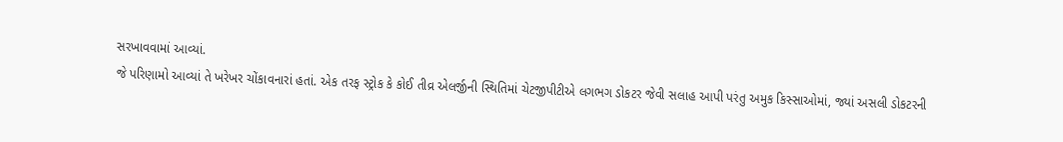સરખાવવામાં આવ્યાં.
જે પરિણામો આવ્યાં તે ખરેખર ચોંકાવનારાં હતાં. એક તરફ સ્ટ્રોક કે કોઈ તીવ્ર એલર્જીની સ્થિતિમાં ચેટજીપીટીએ લગભગ ડોકટર જેવી સલાહ આપી પરંતુ અમુક કિસ્સાઓમાં, જ્યાં અસલી ડોકટરની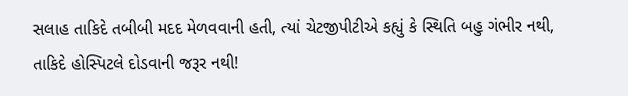સલાહ તાકિદે તબીબી મદદ મેળવવાની હતી, ત્યાં ચેટજીપીટીએ કહ્યું કે સ્થિતિ બહુ ગંભીર નથી, તાકિદે હોસ્પિટલે દોડવાની જરૂર નથી!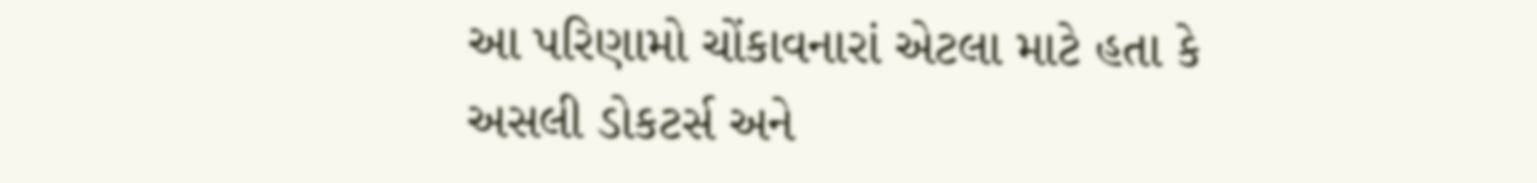આ પરિણામો ચોંકાવનારાં એટલા માટે હતા કે અસલી ડોકટર્સ અને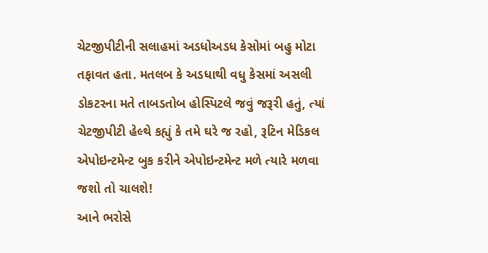ચેટજીપીટીની સલાહમાં અડધોઅડધ કેસોમાં બહુ મોટા તફાવત હતા. મતલબ કે અડધાથી વધુ કેસમાં અસલી ડોકટરના મતે તાબડતોબ હોસ્પિટલે જવું જરૂરી હતું, ત્યાં ચેટજીપીટી હેલ્થે કહ્યું કે તમે ઘરે જ રહો, રૂટિન મેડિકલ એપોઇન્ટમેન્ટ બુક કરીને એપોઇન્ટમેન્ટ મળે ત્યારે મળવા જશો તો ચાલશે!
આને ભરોસે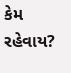કેમ રહેવાય?